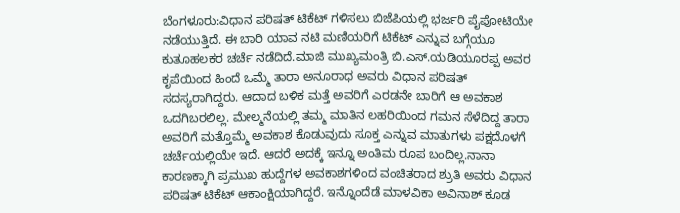ಬೆಂಗಳೂರು:ವಿಧಾನ ಪರಿಷತ್ ಟಿಕೆಟ್ ಗಳಿಸಲು ಬಿಜೆಪಿಯಲ್ಲಿ ಭರ್ಜರಿ ಪೈಪೋಟಿಯೇ ನಡೆಯುತ್ತಿದೆ. ಈ ಬಾರಿ ಯಾವ ನಟಿ ಮಣಿಯರಿಗೆ ಟಿಕೆಟ್ ಎನ್ನುವ ಬಗ್ಗೆಯೂ ಕುತೂಹಲಕರ ಚರ್ಚೆ ನಡೆದಿದೆ.ಮಾಜಿ ಮುಖ್ಯಮಂತ್ರಿ ಬಿ.ಎಸ್.ಯಡಿಯೂರಪ್ಪ ಅವರ ಕೃಪೆಯಿಂದ ಹಿಂದೆ ಒಮ್ಮೆ ತಾರಾ ಅನೂರಾಧ ಅವರು ವಿಧಾನ ಪರಿಷತ್ ಸದಸ್ಯರಾಗಿದ್ದರು. ಆದಾದ ಬಳಿಕ ಮತ್ತೆ ಅವರಿಗೆ ಎರಡನೇ ಬಾರಿಗೆ ಆ ಅವಕಾಶ ಒದಗಿಬರಲಿಲ್ಲ. ಮೇಲ್ಮನೆಯಲ್ಲಿ ತಮ್ಮ ಮಾತಿನ ಲಹರಿಯಿಂದ ಗಮನ ಸೆಳೆದಿದ್ದ ತಾರಾ ಅವರಿಗೆ ಮತ್ತೊಮ್ಮೆ ಅವಕಾಶ ಕೊಡುವುದು ಸೂಕ್ತ ಎನ್ನುವ ಮಾತುಗಳು ಪಕ್ಷದೊಳಗೆ ಚರ್ಚೆಯಲ್ಲಿಯೇ ಇದೆ. ಆದರೆ ಅದಕ್ಕೆ ಇನ್ನೂ ಅಂತಿಮ ರೂಪ ಬಂದಿಲ್ಲ.ನಾನಾ ಕಾರಣಕ್ಕಾಗಿ ಪ್ರಮುಖ ಹುದ್ದೆಗಳ ಅವಕಾಶಗಳಿಂದ ವಂಚಿತರಾದ ಶ್ರುತಿ ಅವರು ವಿಧಾನ ಪರಿಷತ್ ಟಿಕೆಟ್ ಆಕಾಂಕ್ಷಿಯಾಗಿದ್ದರೆ. ಇನ್ನೊಂದೆಡೆ ಮಾಳವಿಕಾ ಅವಿನಾಶ್ ಕೂಡ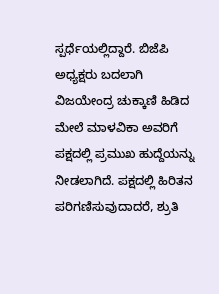ಸ್ಪರ್ಧೆಯಲ್ಲಿದ್ದಾರೆ. ಬಿಜೆಪಿ ಅಧ್ಯಕ್ಷರು ಬದಲಾಗಿ ವಿಜಯೇಂದ್ರ ಚುಕ್ಕಾಣಿ ಹಿಡಿದ ಮೇಲೆ ಮಾಳವಿಕಾ ಅವರಿಗೆ ಪಕ್ಷದಲ್ಲಿ ಪ್ರಮುಖ ಹುದ್ದೆಯನ್ನು ನೀಡಲಾಗಿದೆ. ಪಕ್ಷದಲ್ಲಿ ಹಿರಿತನ ಪರಿಗಣಿಸುವುದಾದರೆ, ಶ್ರುತಿ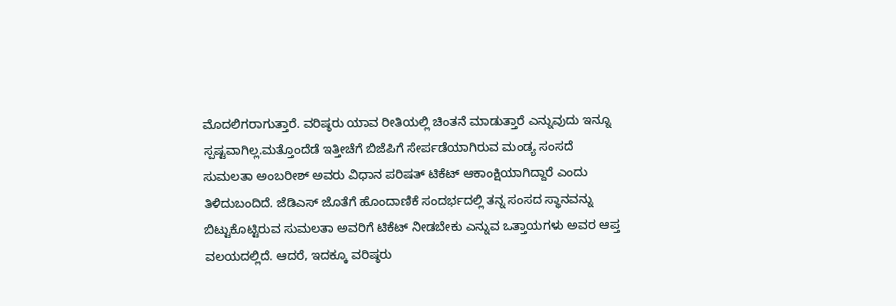ಮೊದಲಿಗರಾಗುತ್ತಾರೆ. ವರಿಷ್ಠರು ಯಾವ ರೀತಿಯಲ್ಲಿ ಚಿಂತನೆ ಮಾಡುತ್ತಾರೆ ಎನ್ನುವುದು ಇನ್ನೂ ಸ್ಪಷ್ಟವಾಗಿಲ್ಲ.ಮತ್ತೊಂದೆಡೆ ಇತ್ತೀಚೆಗೆ ಬಿಜೆಪಿಗೆ ಸೇರ್ಪಡೆಯಾಗಿರುವ ಮಂಡ್ಯ ಸಂಸದೆ ಸುಮಲತಾ ಅಂಬರೀಶ್ ಅವರು ವಿಧಾನ ಪರಿಷತ್ ಟಿಕೆಟ್ ಆಕಾಂಕ್ಷಿಯಾಗಿದ್ದಾರೆ ಎಂದು ತಿಳಿದುಬಂದಿದೆ. ಜೆಡಿಎಸ್ ಜೊತೆಗೆ ಹೊಂದಾಣಿಕೆ ಸಂದರ್ಭದಲ್ಲಿ ತನ್ನ ಸಂಸದ ಸ್ಥಾನವನ್ನು ಬಿಟ್ಟುಕೊಟ್ಟಿರುವ ಸುಮಲತಾ ಅವರಿಗೆ ಟಿಕೆಟ್ ನೀಡಬೇಕು ಎನ್ನುವ ಒತ್ತಾಯಗಳು ಅವರ ಆಪ್ತ ವಲಯದಲ್ಲಿದೆ. ಆದರೆ, ಇದಕ್ಕೂ ವರಿಷ್ಠರು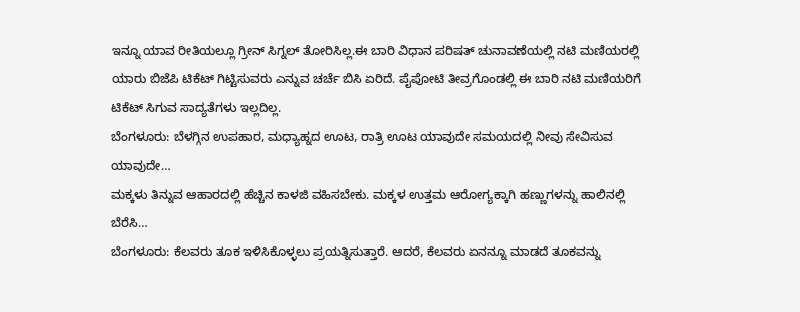ಇನ್ನೂ ಯಾವ ರೀತಿಯಲ್ಲೂ ಗ್ರೀನ್ ಸಿಗ್ನಲ್ ತೋರಿಸಿಲ್ಲ.ಈ ಬಾರಿ ವಿಧಾನ ಪರಿಷತ್ ಚುನಾವಣೆಯಲ್ಲಿ ನಟಿ ಮಣಿಯರಲ್ಲಿ ಯಾರು ಬಿಜೆಪಿ ಟಿಕೆಟ್ ಗಿಟ್ಟಿಸುವರು ಎನ್ನುವ ಚರ್ಚೆ ಬಿಸಿ ಏರಿದೆ. ಪೈಪೋಟಿ ತೀವ್ರಗೊಂಡಲ್ಲಿ ಈ ಬಾರಿ ನಟಿ ಮಣಿಯರಿಗೆ ಟಿಕೆಟ್ ಸಿಗುವ ಸಾದ್ಯತೆಗಳು ಇಲ್ಲದಿಲ್ಲ.
ಬೆಂಗಳೂರು: ಬೆಳಗ್ಗಿನ ಉಪಹಾರ, ಮಧ್ಯಾಹ್ನದ ಊಟ, ರಾತ್ರಿ ಊಟ ಯಾವುದೇ ಸಮಯದಲ್ಲಿ ನೀವು ಸೇವಿಸುವ ಯಾವುದೇ…
ಮಕ್ಕಳು ತಿನ್ನುವ ಆಹಾರದಲ್ಲಿ ಹೆಚ್ಚಿನ ಕಾಳಜಿ ವಹಿಸಬೇಕು. ಮಕ್ಕಳ ಉತ್ತಮ ಆರೋಗ್ಯಕ್ಕಾಗಿ ಹಣ್ಣುಗಳನ್ನು ಹಾಲಿನಲ್ಲಿ ಬೆರೆಸಿ…
ಬೆಂಗಳೂರು: ಕೆಲವರು ತೂಕ ಇಳಿಸಿಕೊಳ್ಳಲು ಪ್ರಯತ್ನಿಸುತ್ತಾರೆ. ಆದರೆ, ಕೆಲವರು ಏನನ್ನೂ ಮಾಡದೆ ತೂಕವನ್ನು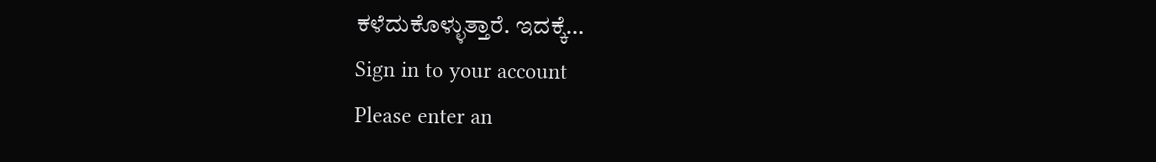ಕಳೆದುಕೊಳ್ಳುತ್ತಾರೆ. ಇದಕ್ಕೆ…
Sign in to your account
Please enter an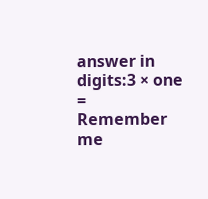answer in digits:3 × one =
Remember me